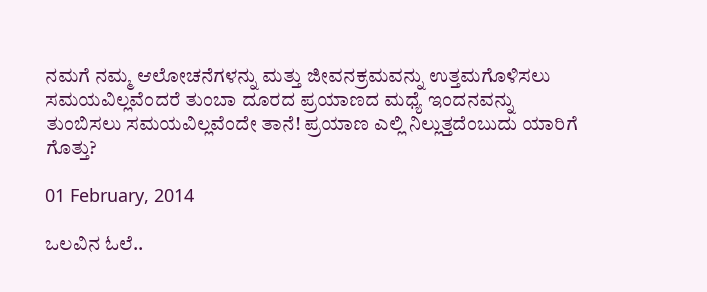ನಮಗೆ ನಮ್ಮ ಆಲೋಚನೆಗಳನ್ನು ಮತ್ತು ಜೀವನಕ್ರಮವನ್ನು ಉತ್ತಮಗೊಳಿಸಲು ಸಮಯವಿಲ್ಲವೆಂದರೆ ತುಂಬಾ ದೂರದ ಪ್ರಯಾಣದ ಮಧ್ಯೆ ಇಂದನವನ್ನು ತುಂಬಿಸಲು ಸಮಯವಿಲ್ಲವೆಂದೇ ತಾನೆ! ಪ್ರಯಾಣ ಎಲ್ಲಿ ನಿಲ್ಲುತ್ತದೆಂಬುದು ಯಾರಿಗೆ ಗೊತ್ತು?

01 February, 2014

ಒಲವಿನ ಓಲೆ..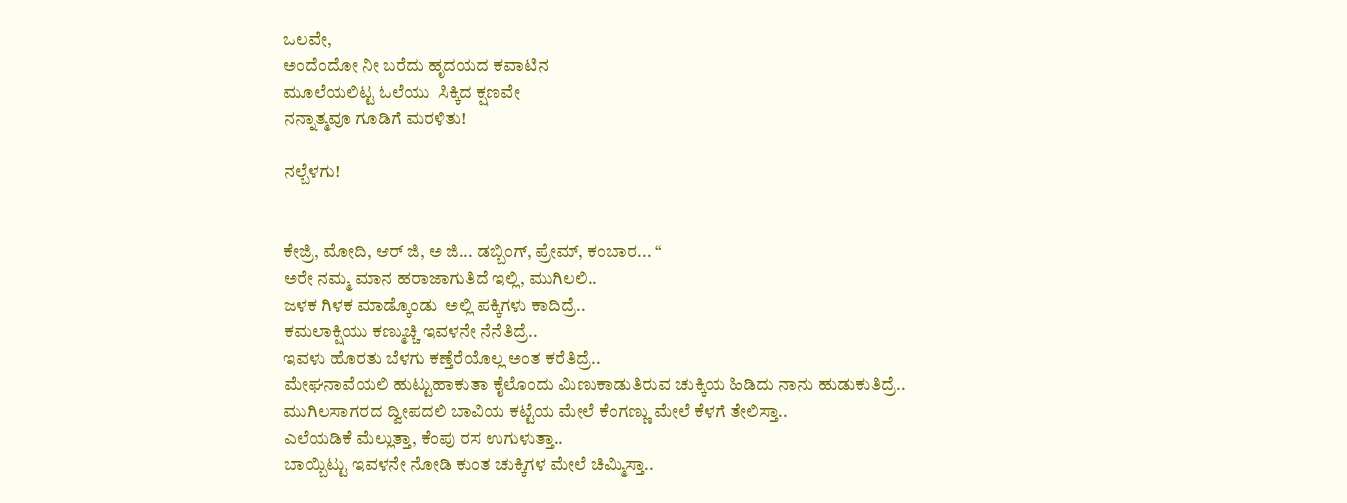ಒಲವೇ,
ಅಂದೆಂದೋ ನೀ ಬರೆದು ಹೃದಯದ ಕವಾಟಿನ
ಮೂಲೆಯಲಿಟ್ಟ ಓಲೆಯು  ಸಿಕ್ಕಿದ ಕ್ಷಣವೇ
ನನ್ನಾತ್ಮವೂ ಗೂಡಿಗೆ ಮರಳಿತು!

ನಲ್ಬೆಳಗು!


ಕೇಜ್ರಿ, ಮೋದಿ, ಆರ್ ಜಿ, ಅ ಜಿ... ಡಬ್ಬಿಂಗ್, ಪ್ರೇಮ್, ಕಂಬಾರ... “
ಅರೇ ನಮ್ಮ ಮಾನ ಹರಾಜಾಗುತಿದೆ ಇಲ್ಲಿ, ಮುಗಿಲಲಿ..
ಜಳಕ ಗಿಳಕ ಮಾಡ್ಕೊಂಡು  ಅಲ್ಲಿ ಪಕ್ಕಿಗಳು ಕಾದಿದ್ರೆ..
ಕಮಲಾಕ್ಷಿಯು ಕಣ್ಮುಚ್ಚಿ ಇವಳನೇ ನೆನೆತಿದ್ರೆ..
ಇವಳು ಹೊರತು ಬೆಳಗು ಕಣ್ತೆರೆಯೊಲ್ಲ ಅಂತ ಕರೆತಿದ್ರೆ..
ಮೇಘನಾವೆಯಲಿ ಹುಟ್ಟುಹಾಕುತಾ ಕೈಲೊಂದು ಮಿಣುಕಾಡುತಿರುವ ಚುಕ್ಕಿಯ ಹಿಡಿದು ನಾನು ಹುಡುಕುತಿದ್ರೆ..
ಮುಗಿಲಸಾಗರದ ದ್ವೀಪದಲಿ ಬಾವಿಯ ಕಟ್ಟೆಯ ಮೇಲೆ ಕೆಂಗಣ್ಣು ಮೇಲೆ ಕೆಳಗೆ ತೇಲಿಸ್ತಾ..
ಎಲೆಯಡಿಕೆ ಮೆಲ್ಲುತ್ತಾ, ಕೆಂಪು ರಸ ಉಗುಳುತ್ತಾ..
ಬಾಯ್ಬಿಟ್ಟು ಇವಳನೇ ನೋಡಿ ಕುಂತ ಚುಕ್ಕಿಗಳ ಮೇಲೆ ಚಿಮ್ಮಿಸ್ತಾ..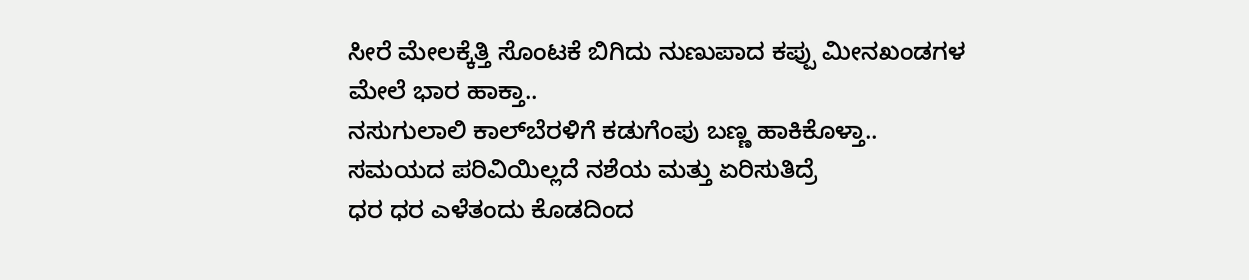ಸೀರೆ ಮೇಲಕ್ಕೆತ್ತಿ ಸೊಂಟಕೆ ಬಿಗಿದು ನುಣುಪಾದ ಕಪ್ಪು ಮೀನಖಂಡಗಳ ಮೇಲೆ ಭಾರ ಹಾಕ್ತಾ..
ನಸುಗುಲಾಲಿ ಕಾಲ್‍ಬೆರಳಿಗೆ ಕಡುಗೆಂಪು ಬಣ್ಣ ಹಾಕಿಕೊಳ್ತಾ..
ಸಮಯದ ಪರಿವಿಯಿಲ್ಲದೆ ನಶೆಯ ಮತ್ತು ಏರಿಸುತಿದ್ರೆ
ಧರ ಧರ ಎಳೆತಂದು ಕೊಡದಿಂದ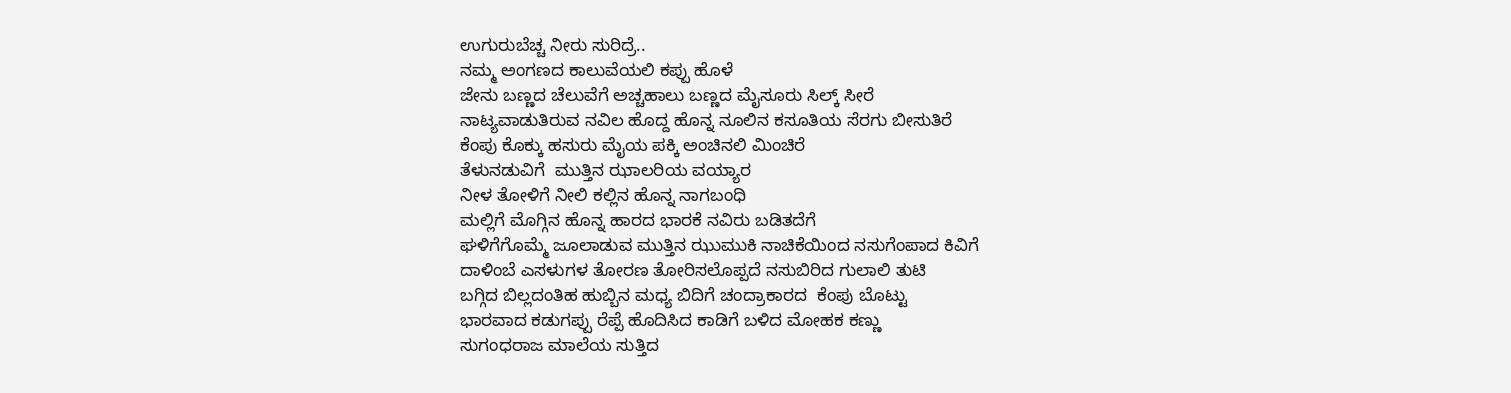ಉಗುರುಬೆಚ್ಚ ನೀರು ಸುರಿದ್ರೆ..
ನಮ್ಮ ಅಂಗಣದ ಕಾಲುವೆಯಲಿ ಕಪ್ಪು ಹೊಳೆ
ಜೇನು ಬಣ್ಣದ ಚೆಲುವೆಗೆ ಅಚ್ಚಹಾಲು ಬಣ್ಣದ ಮೈಸೂರು ಸಿಲ್ಕ್ ಸೀರೆ
ನಾಟ್ಯವಾಡುತಿರುವ ನವಿಲ ಹೊದ್ದ ಹೊನ್ನ ನೂಲಿನ ಕಸೂತಿಯ ಸೆರಗು ಬೀಸುತಿರೆ
ಕೆಂಪು ಕೊಕ್ಕು ಹಸುರು ಮೈಯ ಪಕ್ಕಿ ಅಂಚಿನಲಿ ಮಿಂಚಿರೆ
ತೆಳುನಡುವಿಗೆ  ಮುತ್ತಿನ ಝಾಲರಿಯ ವಯ್ಯಾರ
ನೀಳ ತೋಳಿಗೆ ನೀಲಿ ಕಲ್ಲಿನ ಹೊನ್ನ ನಾಗಬಂಧಿ
ಮಲ್ಲಿಗೆ ಮೊಗ್ಗಿನ ಹೊನ್ನ ಹಾರದ ಭಾರಕೆ ನವಿರು ಬಡಿತದೆಗೆ
ಘಳಿಗೆಗೊಮ್ಮೆ ಜೂಲಾಡುವ ಮುತ್ತಿನ ಝುಮುಕಿ ನಾಚಿಕೆಯಿಂದ ನಸುಗೆಂಪಾದ ಕಿವಿಗೆ
ದಾಳಿಂಬೆ ಎಸಳುಗಳ ತೋರಣ ತೋರಿಸಲೊಪ್ಪದೆ ನಸುಬಿರಿದ ಗುಲಾಲಿ ತುಟಿ
ಬಗ್ಗಿದ ಬಿಲ್ಲದಂತಿಹ ಹುಬ್ಬಿನ ಮಧ್ಯ ಬಿದಿಗೆ ಚಂದ್ರಾಕಾರದ  ಕೆಂಪು ಬೊಟ್ಟು
ಭಾರವಾದ ಕಡುಗಪ್ಪು ರೆಪ್ಪೆ ಹೊದಿಸಿದ ಕಾಡಿಗೆ ಬಳಿದ ಮೋಹಕ ಕಣ್ಣು
ಸುಗಂಧರಾಜ ಮಾಲೆಯ ಸುತ್ತಿದ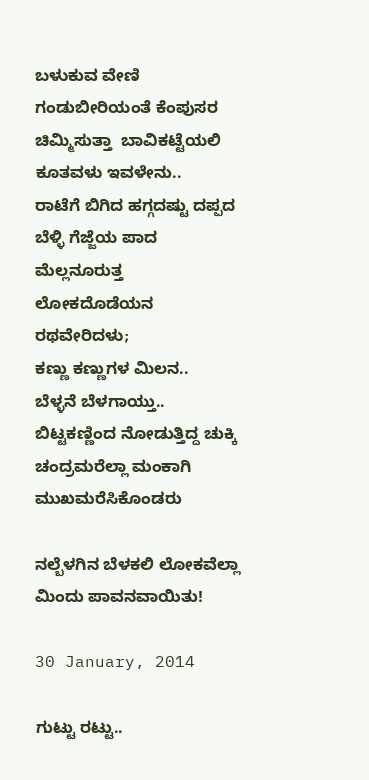ಬಳುಕುವ ವೇಣಿ
ಗಂಡುಬೀರಿಯಂತೆ ಕೆಂಪುಸರ  ಚಿಮ್ಮಿಸುತ್ತಾ  ಬಾವಿಕಟ್ಟೆಯಲಿ ಕೂತವಳು ಇವಳೇನು..
ರಾಟೆಗೆ ಬಿಗಿದ ಹಗ್ಗದಷ್ಟು ದಪ್ಪದ ಬೆಳ್ಳಿ ಗೆಜ್ಜೆಯ ಪಾದ ಮೆಲ್ಲನೂರುತ್ತ
ಲೋಕದೊಡೆಯನ ರಥವೇರಿದಳು;
ಕಣ್ಣು ಕಣ್ಣುಗಳ ಮಿಲನ..
ಬೆಳ್ಳನೆ ಬೆಳಗಾಯ್ತು..
ಬಿಟ್ಟಕಣ್ಣಿಂದ ನೋಡುತ್ತಿದ್ದ ಚುಕ್ಕಿ ಚಂದ್ರಮರೆಲ್ಲಾ ಮಂಕಾಗಿ ಮುಖಮರೆಸಿಕೊಂಡರು

ನಲ್ಬೆಳಗಿನ ಬೆಳಕಲಿ ಲೋಕವೆಲ್ಲಾ ಮಿಂದು ಪಾವನವಾಯಿತು!

30 January, 2014

ಗುಟ್ಟು ರಟ್ಟು..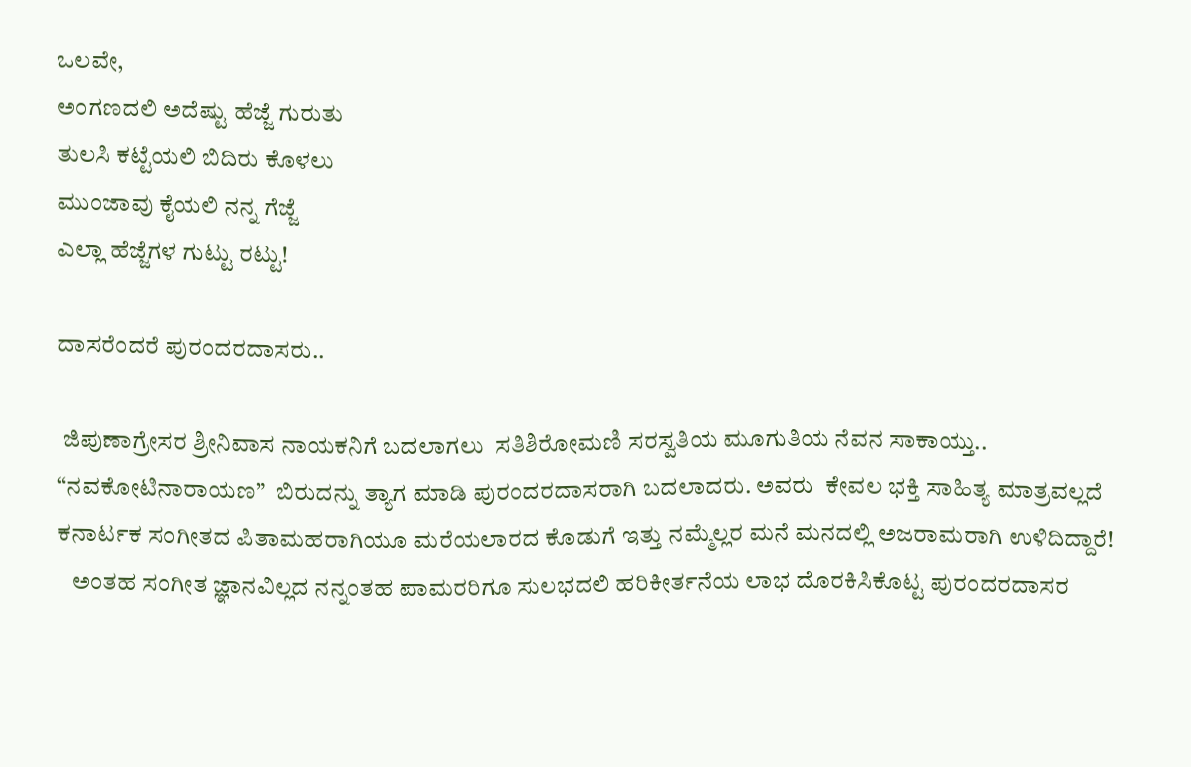ಒಲವೇ,
ಅಂಗಣದಲಿ ಅದೆಷ್ಟು ಹೆಜ್ಜೆ ಗುರುತು
ತುಲಸಿ ಕಟ್ಟೆಯಲಿ ಬಿದಿರು ಕೊಳಲು
ಮುಂಜಾವು ಕೈಯಲಿ ನನ್ನ ಗೆಜ್ಜೆ
ಎಲ್ಲಾ ಹೆಜ್ಜೆಗಳ ಗುಟ್ಟು ರಟ್ಟು!

ದಾಸರೆಂದರೆ ಪುರಂದರದಾಸರು..

 ಜಿಪುಣಾಗ್ರೇಸರ ಶ್ರೀನಿವಾಸ ನಾಯಕನಿಗೆ ಬದಲಾಗಲು  ಸತಿಶಿರೋಮಣಿ ಸರಸ್ವತಿಯ ಮೂಗುತಿಯ ನೆವನ ಸಾಕಾಯ್ತು..
“ನವಕೋಟಿನಾರಾಯಣ”  ಬಿರುದನ್ನು ತ್ಯಾಗ ಮಾಡಿ ಪುರಂದರದಾಸರಾಗಿ ಬದಲಾದರು. ಅವರು  ಕೇವಲ ಭಕ್ತಿ ಸಾಹಿತ್ಯ ಮಾತ್ರವಲ್ಲದೆ ಕನಾರ್ಟಕ ಸಂಗೀತದ ಪಿತಾಮಹರಾಗಿಯೂ ಮರೆಯಲಾರದ ಕೊಡುಗೆ ಇತ್ತು ನಮ್ಮೆಲ್ಲರ ಮನೆ ಮನದಲ್ಲಿ ಅಜರಾಮರಾಗಿ ಉಳಿದಿದ್ದಾರೆ!
   ಅಂತಹ ಸಂಗೀತ ಜ್ಞಾನವಿಲ್ಲದ ನನ್ನಂತಹ ಪಾಮರರಿಗೂ ಸುಲಭದಲಿ ಹರಿಕೀರ್ತನೆಯ ಲಾಭ ದೊರಕಿಸಿಕೊಟ್ಟ ಪುರಂದರದಾಸರ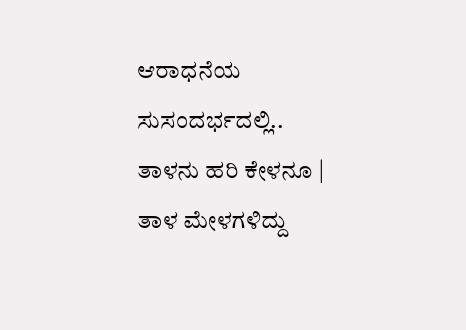ಆರಾಧನೆಯ ಸುಸಂದರ್ಭದಲ್ಲಿ..
ತಾಳನು ಹರಿ ಕೇಳನೂ |
ತಾಳ ಮೇಳಗಳಿದ್ದು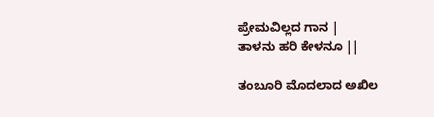ಪ್ರೇಮವಿಲ್ಲದ ಗಾನ |
ತಾಳನು ಹರಿ ಕೇಳನೂ ||

ತಂಬೂರಿ ಮೊದಲಾದ ಅಖಿಲ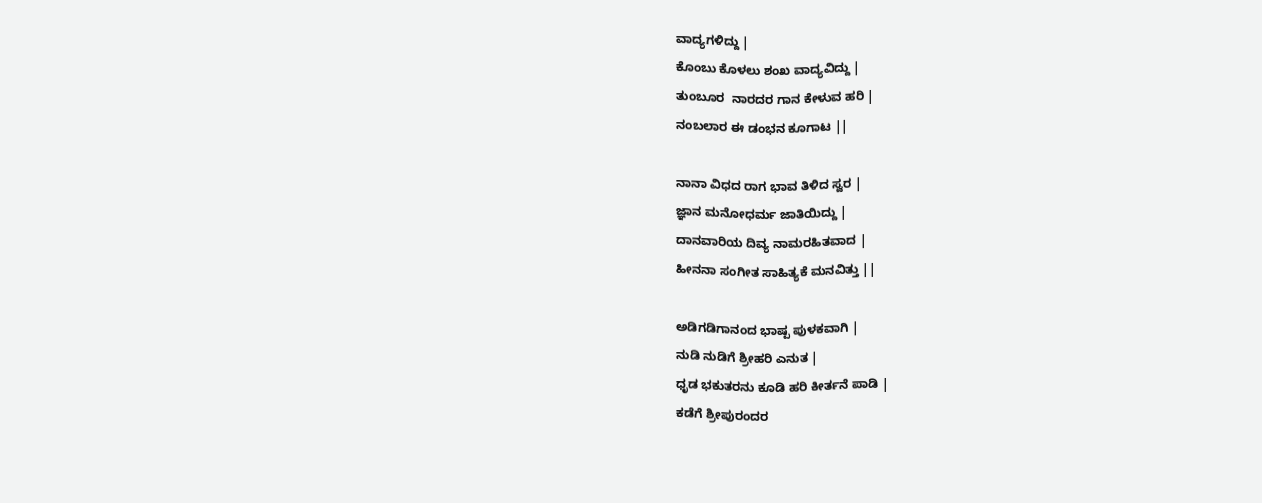ವಾದ್ಯಗಳಿದ್ದು |
ಕೊಂಬು ಕೊಳಲು ಶಂಖ ವಾದ್ಯವಿದ್ದು |
ತುಂಬೂರ  ನಾರದರ ಗಾನ ಕೇಳುವ ಹರಿ |
ನಂಬಲಾರ ಈ ಡಂಭನ ಕೂಗಾಟ ||

ನಾನಾ ವಿಧದ ರಾಗ ಭಾವ ತಿಳಿದ ಸ್ವರ |
ಜ್ಞಾನ ಮನೋಧರ್ಮ ಜಾತಿಯಿದ್ದು |
ದಾನವಾರಿಯ ದಿವ್ಯ ನಾಮರಹಿತವಾದ |
ಹೀನನಾ ಸಂಗೀತ ಸಾಹಿತ್ಯಕೆ ಮನವಿತ್ತು ||

ಅಡಿಗಡಿಗಾನಂದ ಭಾಷ್ಪ ಪುಳಕವಾಗಿ |
ನುಡಿ ನುಡಿಗೆ ಶ್ರೀಹರಿ ಎನುತ |
ಧೃಡ ಭಕುತರನು ಕೂಡಿ ಹರಿ ಕೀರ್ತನೆ ಪಾಡಿ |
ಕಡೆಗೆ ಶ್ರೀಪುರಂದರ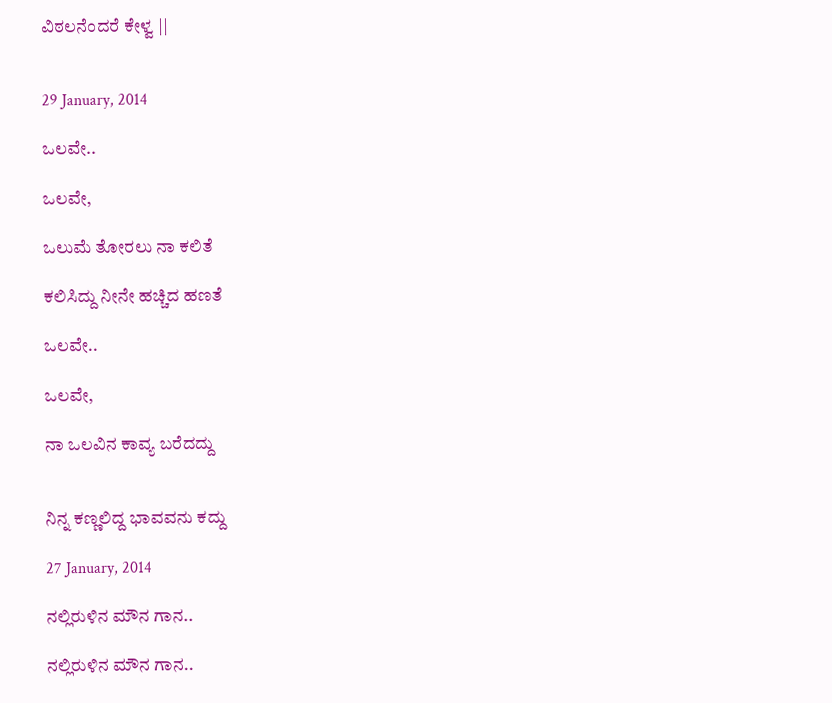ವಿಠಲನೆಂದರೆ ಕೇಳ್ವ ||


29 January, 2014

ಒಲವೇ..

ಒಲವೇ,

ಒಲುಮೆ ತೋರಲು ನಾ ಕಲಿತೆ

ಕಲಿಸಿದ್ದು ನೀನೇ ಹಚ್ಚಿದ ಹಣತೆ

ಒಲವೇ..

ಒಲವೇ,

ನಾ ಒಲವಿನ ಕಾವ್ಯ ಬರೆದದ್ದು


ನಿನ್ನ ಕಣ್ಣಲಿದ್ದ ಭಾವವನು ಕದ್ದು

27 January, 2014

ನಲ್ಲಿರುಳಿನ ಮೌನ ಗಾನ..

ನಲ್ಲಿರುಳಿನ ಮೌನ ಗಾನ..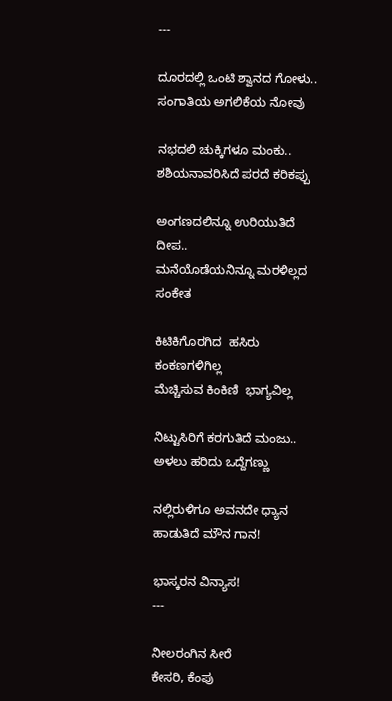---

ದೂರದಲ್ಲಿ ಒಂಟಿ ಶ್ವಾನದ ಗೋಳು..
ಸಂಗಾತಿಯ ಅಗಲಿಕೆಯ ನೋವು

ನಭದಲಿ ಚುಕ್ಕಿಗಳೂ ಮಂಕು..
ಶಶಿಯನಾವರಿಸಿದೆ ಪರದೆ ಕರಿಕಪ್ಪು

ಅಂಗಣದಲಿನ್ನೂ ಉರಿಯುತಿದೆ  ದೀಪ..
ಮನೆಯೊಡೆಯನಿನ್ನೂ ಮರಳಿಲ್ಲದ ಸಂಕೇತ

ಕಿಟಿಕಿಗೊರಗಿದ  ಹಸಿರು ಕಂಕಣಗಳಿಗಿಲ್ಲ
ಮೆಚ್ಚಿಸುವ ಕಿಂಕಿಣಿ  ಭಾಗ್ಯವಿಲ್ಲ

ನಿಟ್ಟುಸಿರಿಗೆ ಕರಗುತಿದೆ ಮಂಜು..
ಅಳಲು ಹರಿದು ಒದ್ದೆಗಣ್ಣು

ನಲ್ಲಿರುಳಿಗೂ ಅವನದೇ ಧ್ಯಾನ
ಹಾಡುತಿದೆ ಮೌನ ಗಾನ!

ಭಾಸ್ಕರನ ವಿನ್ಯಾಸ!
---

ನೀಲರಂಗಿನ ಸೀರೆ
ಕೇಸರಿ, ಕೆಂಪು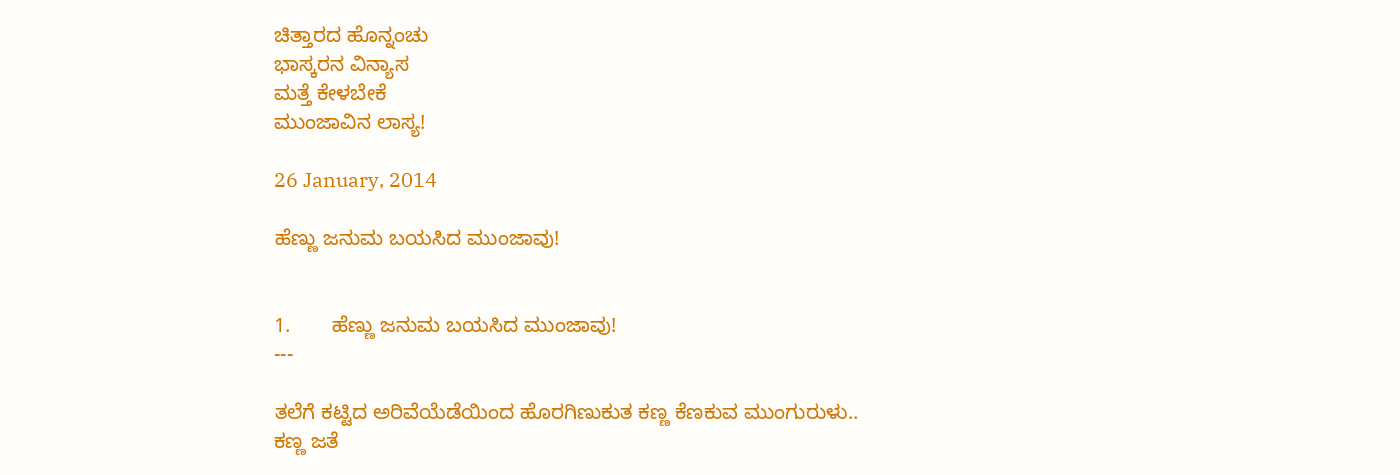ಚಿತ್ತಾರದ ಹೊನ್ನಂಚು
ಭಾಸ್ಕರನ ವಿನ್ಯಾಸ
ಮತ್ತೆ ಕೇಳಬೇಕೆ
ಮುಂಜಾವಿನ ಲಾಸ್ಯ!

26 January, 2014

ಹೆಣ್ಣು ಜನುಮ ಬಯಸಿದ ಮುಂಜಾವು!


1.       ಹೆಣ್ಣು ಜನುಮ ಬಯಸಿದ ಮುಂಜಾವು!
---

ತಲೆಗೆ ಕಟ್ಟಿದ ಅರಿವೆಯೆಡೆಯಿಂದ ಹೊರಗಿಣುಕುತ ಕಣ್ಣ ಕೆಣಕುವ ಮುಂಗುರುಳು..
ಕಣ್ಣ ಜತೆ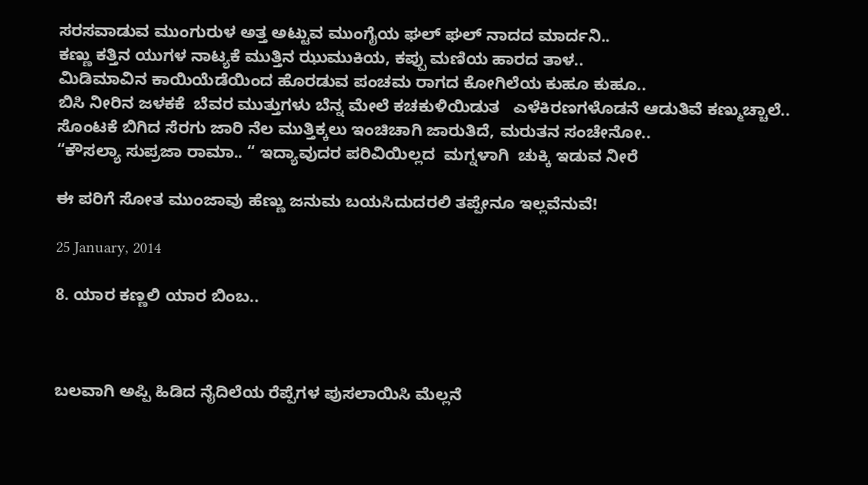ಸರಸವಾಡುವ ಮುಂಗುರುಳ ಅತ್ತ ಅಟ್ಟುವ ಮುಂಗೈಯ ಘಲ್ ಘಲ್ ನಾದದ ಮಾರ್ದನಿ..
ಕಣ್ಣು ಕತ್ತಿನ ಯುಗಳ ನಾಟ್ಯಕೆ ಮುತ್ತಿನ ಝುಮುಕಿಯ, ಕಪ್ಪು ಮಣಿಯ ಹಾರದ ತಾಳ..
ಮಿಡಿಮಾವಿನ ಕಾಯಿಯೆಡೆಯಿಂದ ಹೊರಡುವ ಪಂಚಮ ರಾಗದ ಕೋಗಿಲೆಯ ಕುಹೂ ಕುಹೂ..
ಬಿಸಿ ನೀರಿನ ಜಳಕಕೆ  ಬೆವರ ಮುತ್ತುಗಳು ಬೆನ್ನ ಮೇಲೆ ಕಚಕುಳಿಯಿಡುತ   ಎಳೆಕಿರಣಗಳೊಡನೆ ಆಡುತಿವೆ ಕಣ್ಮುಚ್ಚಾಲೆ..
ಸೊಂಟಕೆ ಬಿಗಿದ ಸೆರಗು ಜಾರಿ ನೆಲ ಮುತ್ತಿಕ್ಕಲು ಇಂಚಿಚಾಗಿ ಜಾರುತಿದೆ, ಮರುತನ ಸಂಚೇನೋ..
“ಕೌಸಲ್ಯಾ ಸುಪ್ರಜಾ ರಾಮಾ.. “ ಇದ್ಯಾವುದರ ಪರಿವಿಯಿಲ್ಲದ  ಮಗ್ನಳಾಗಿ  ಚುಕ್ಕಿ ಇಡುವ ನೀರೆ

ಈ ಪರಿಗೆ ಸೋತ ಮುಂಜಾವು ಹೆಣ್ಣು ಜನುಮ ಬಯಸಿದುದರಲಿ ತಪ್ಪೇನೂ ಇಲ್ಲವೆನುವೆ!

25 January, 2014

8. ಯಾರ ಕಣ್ಣಲಿ ಯಾರ ಬಿಂಬ..



ಬಲವಾಗಿ ಅಪ್ಪಿ ಹಿಡಿದ ನೈದಿಲೆಯ ರೆಪ್ಪೆಗಳ ಪುಸಲಾಯಿಸಿ ಮೆಲ್ಲನೆ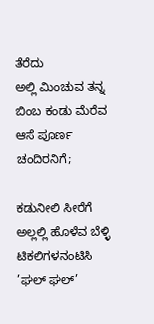ತೆರೆದು
ಅಲ್ಲಿ ಮಿಂಚುವ ತನ್ನ ಬಿಂಬ ಕಂಡು ಮೆರೆವ ಆಸೆ ಪೂರ್ಣ ಚಂದಿರನಿಗೆ;

ಕಡುನೀಲಿ ಸೀರೆಗೆ ಅಲ್ಲಲ್ಲಿ ಹೊಳೆವ ಬೆಳ್ಳಿ ಟಿಕಲಿಗಳನಂಟಿಸಿ
’ಘಲ್ ಘಲ್’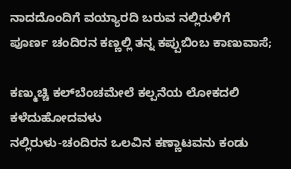ನಾದದೊಂದಿಗೆ ವಯ್ಯಾರದಿ ಬರುವ ನಲ್ಲಿರುಳಿಗೆ
ಪೂರ್ಣ ಚಂದಿರನ ಕಣ್ಣಲ್ಲಿ ತನ್ನ ಕಪ್ಪುಬಿಂಬ ಕಾಣುವಾಸೆ;

ಕಣ್ಮುಚ್ಚಿ ಕಲ್‍ಬೆಂಚಮೇಲೆ ಕಲ್ಪನೆಯ ಲೋಕದಲಿ ಕಳೆದುಹೋದವಳು
ನಲ್ಲಿರುಳು-ಚಂದಿರನ ಒಲವಿನ ಕಣ್ಣಾಟವನು ಕಂಡು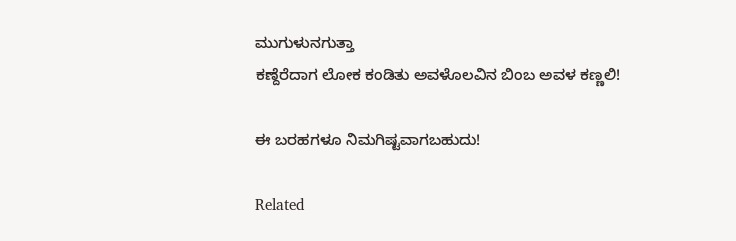ಮುಗುಳುನಗುತ್ತಾ
ಕಣ್ದೆರೆದಾಗ ಲೋಕ ಕಂಡಿತು ಅವಳೊಲವಿನ ಬಿಂಬ ಅವಳ ಕಣ್ಣಲಿ!

ಈ ಬರಹಗಳೂ ನಿಮಗಿಷ್ಟವಾಗಬಹುದು!

Related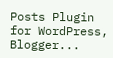Posts Plugin for WordPress, Blogger...